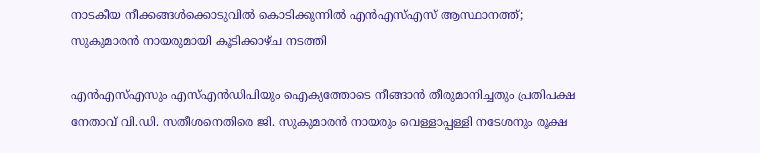നാടകീയ നീക്കങ്ങൾക്കൊടുവിൽ കൊടിക്കുന്നിൽ എൻഎസ്എസ് ആസ്ഥാനത്ത്; സുകുമാരൻ നായരുമായി കൂടിക്കാഴ്ച നടത്തി

എൻഎസ്എസും എസ്എൻഡിപിയും ഐക്യത്തോടെ നീങ്ങാൻ തീരുമാനിച്ചതും പ്രതിപക്ഷ നേതാവ് വി.ഡി. സതീശനെതിരെ ജി. സുകുമാരൻ നായരും വെള്ളാപ്പള്ളി നടേശനും രൂക്ഷ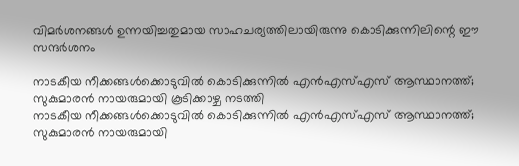വിമർശനങ്ങൾ ഉന്നയിച്ചതുമായ സാഹചര്യത്തിലായിരുന്നു കൊടിക്കുന്നിലിന്റെ ഈ സന്ദർശനം

നാടകീയ നീക്കങ്ങൾക്കൊടുവിൽ കൊടിക്കുന്നിൽ എൻഎസ്എസ് ആസ്ഥാനത്ത്; സുകുമാരൻ നായരുമായി കൂടിക്കാഴ്ച നടത്തി
നാടകീയ നീക്കങ്ങൾക്കൊടുവിൽ കൊടിക്കുന്നിൽ എൻഎസ്എസ് ആസ്ഥാനത്ത്; സുകുമാരൻ നായരുമായി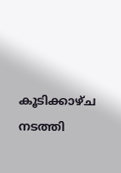കൂടിക്കാഴ്ച നടത്തി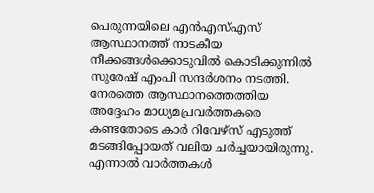പെരുന്നയിലെ എൻഎസ്എസ് ആസ്ഥാനത്ത് നാടകീയ നീക്കങ്ങൾക്കൊടുവിൽ കൊടിക്കുന്നിൽ സുരേഷ് എംപി സന്ദർശനം നടത്തി. നേരത്തെ ആസ്ഥാനത്തെത്തിയ അദ്ദേഹം മാധ്യമപ്രവർത്തകരെ കണ്ടതോടെ കാർ റിവേഴ്‌സ് എടുത്ത് മടങ്ങിപ്പോയത് വലിയ ചർച്ചയായിരുന്നു. എന്നാൽ വാർത്തകൾ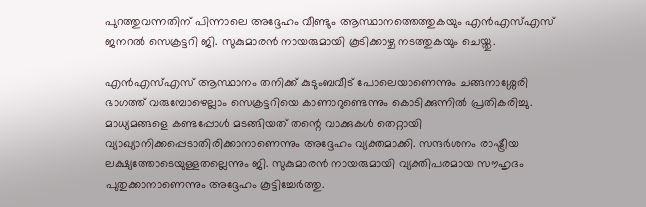പുറത്തുവന്നതിന് പിന്നാലെ അദ്ദേഹം വീണ്ടും ആസ്ഥാനത്തെത്തുകയും എൻഎസ്എസ് ജനറൽ സെക്രട്ടറി ജി. സുകുമാരൻ നായരുമായി കൂടിക്കാഴ്ച നടത്തുകയും ചെയ്തു.

എൻഎസ്എസ് ആസ്ഥാനം തനിക്ക് കുടുംബവീട് പോലെയാണെന്നും ചങ്ങനാശ്ശേരി ഭാഗത്ത് വരുമ്പോഴെല്ലാം സെക്രട്ടറിയെ കാണാറുണ്ടെന്നും കൊടിക്കുന്നിൽ പ്രതികരിച്ചു. മാധ്യമങ്ങളെ കണ്ടപ്പോൾ മടങ്ങിയത് തന്റെ വാക്കുകൾ തെറ്റായി വ്യാഖ്യാനിക്കപ്പെടാതിരിക്കാനാണെന്നും അദ്ദേഹം വ്യക്തമാക്കി. സന്ദർശനം രാഷ്ട്രീയ ലക്ഷ്യത്തോടെയുള്ളതല്ലെന്നും ജി. സുകുമാരൻ നായരുമായി വ്യക്തിപരമായ സൗഹൃദം പുതുക്കാനാണെന്നും അദ്ദേഹം കൂട്ടിച്ചേർത്തു.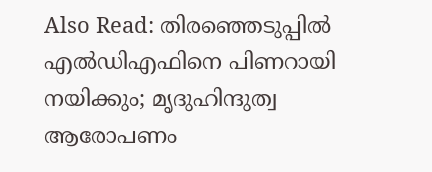Also Read: തിരഞ്ഞെടുപ്പിൽ എൽഡിഎഫിനെ പിണറായി നയിക്കും; മൃദുഹിന്ദുത്വ ആരോപണം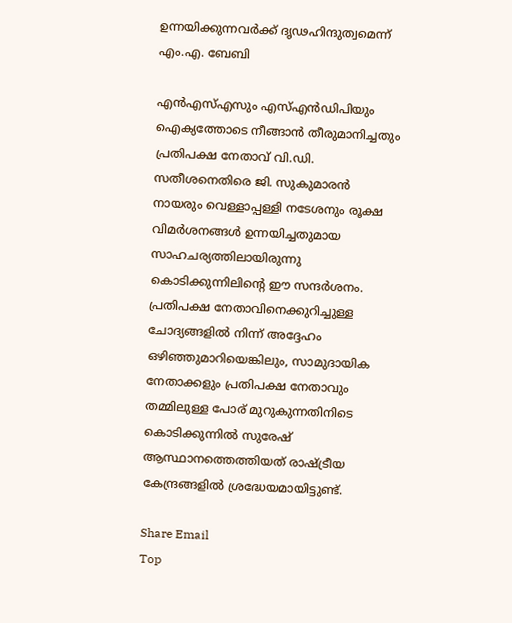ഉന്നയിക്കുന്നവർക്ക് ദൃഢഹിന്ദുത്വമെന്ന് എം.എ. ബേബി

എൻഎസ്എസും എസ്എൻഡിപിയും ഐക്യത്തോടെ നീങ്ങാൻ തീരുമാനിച്ചതും പ്രതിപക്ഷ നേതാവ് വി.ഡി. സതീശനെതിരെ ജി. സുകുമാരൻ നായരും വെള്ളാപ്പള്ളി നടേശനും രൂക്ഷ വിമർശനങ്ങൾ ഉന്നയിച്ചതുമായ സാഹചര്യത്തിലായിരുന്നു കൊടിക്കുന്നിലിന്റെ ഈ സന്ദർശനം. പ്രതിപക്ഷ നേതാവിനെക്കുറിച്ചുള്ള ചോദ്യങ്ങളിൽ നിന്ന് അദ്ദേഹം ഒഴിഞ്ഞുമാറിയെങ്കിലും, സാമുദായിക നേതാക്കളും പ്രതിപക്ഷ നേതാവും തമ്മിലുള്ള പോര് മുറുകുന്നതിനിടെ കൊടിക്കുന്നിൽ സുരേഷ് ആസ്ഥാനത്തെത്തിയത് രാഷ്ട്രീയ കേന്ദ്രങ്ങളിൽ ശ്രദ്ധേയമായിട്ടുണ്ട്.

Share Email
Top